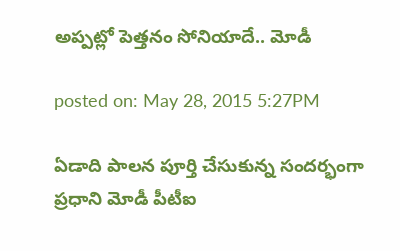అప్పట్లో పెత్తనం సోనియాదే.. మోడీ

posted on: May 28, 2015 5:27PM

ఏడాది పాలన పూర్తి చేసుకున్న సందర్భంగా ప్రధాని మోడీ పీటీఐ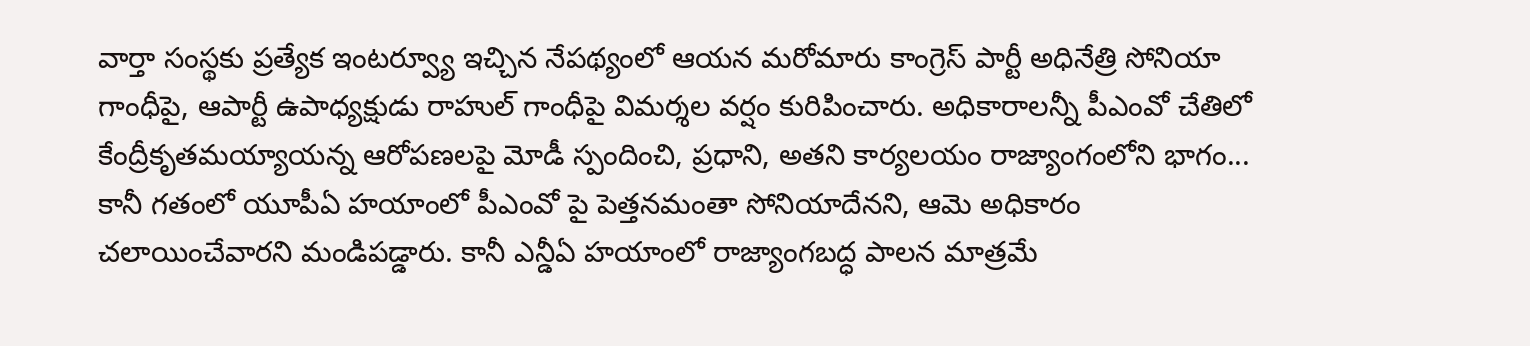వార్తా సంస్థకు ప్రత్యేక ఇంటర్వ్యూ ఇచ్చిన నేపథ్యంలో ఆయన మరోమారు కాంగ్రెస్ పార్టీ అధినేత్రి సోనియా గాంధీపై, ఆపార్టీ ఉపాధ్యక్షుడు రాహుల్ గాంధీపై విమర్శల వర్షం కురిపించారు. అధికారాలన్నీ పీఎంవో చేతిలో కేంద్రీకృతమయ్యాయన్న ఆరోపణలపై మోడీ స్పందించి, ప్రధాని, అతని కార్యలయం రాజ్యాంగంలోని భాగం... కానీ గతంలో యూపీఏ హయాంలో పీఎంవో పై పెత్తనమంతా సోనియాదేనని, ఆమె అధికారం చలాయించేవారని మండిపడ్డారు. కానీ ఎన్డీఏ హయాంలో రాజ్యాంగబద్ధ పాలన మాత్రమే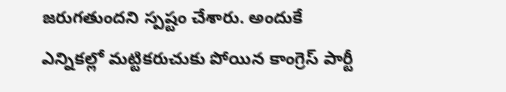జరుగతుందని స్పష్టం చేశారు. అందుకే ఎన్నికల్లో మట్టికరుచుకు పోయిన కాంగ్రెస్ పార్టీ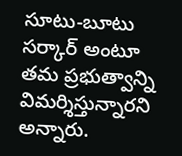సూటు-బూటు సర్కార్ అంటూ తమ ప్రభుత్వాన్ని విమర్శిస్తున్నారని అన్నారు.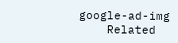google-ad-img
    Related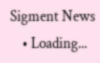Sigment News
    • Loading...